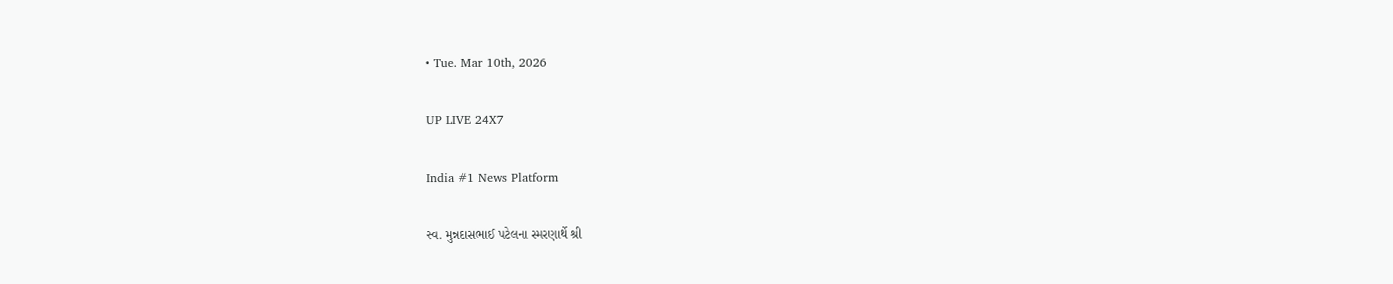• Tue. Mar 10th, 2026

UP LIVE 24X7

India #1 News Platform

સ્વ. મુન્નદાસભાઈ પટેલના સ્મરણાર્થે શ્રી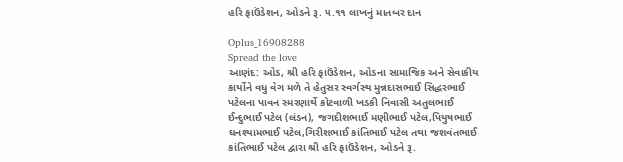હરિ ફાઉંડેશન, ઓડને રૂ. ૫.૧૧ લાખનું માતબર દાન

Oplus_16908288
Spread the love
આણંદ: ઓડ, શ્રી હરિ ફાઉંડેશન, ઓડના સામાજિક અને સેવાકીય કાર્યોને વધુ વેગ મળે તે હેતુસર સ્વર્ગસ્થ મુન્નદાસભાઈ સિદ્ધરભાઈ પટેલના પાવન સ્મરણાર્થે કોટવાળી ખડકી નિવાસી અતુલભાઈ ઈન્દુભાઈ પટેલ (લંડન), જગદીશભાઈ મણીભાઈ પટેલ,પિયુષભાઈ ઘનશ્યામભાઈ પટેલ,ગિરીશભાઈ કાંતિભાઈ પટેલ તથા જશવંતભાઈ કાંતિભાઈ પટેલ દ્વારા શ્રી હરિ ફાઉંડેશન, ઓડને રૂ.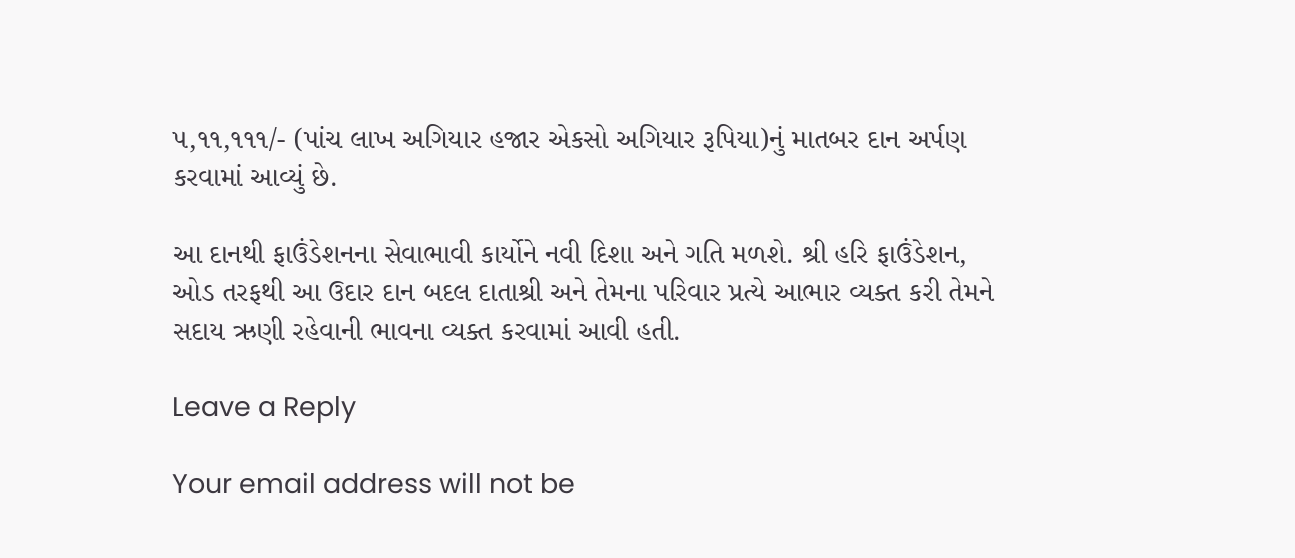૫,૧૧,૧૧૧/- (પાંચ લાખ અગિયાર હજાર એકસો અગિયાર રૂપિયા)નું માતબર દાન અર્પણ કરવામાં આવ્યું છે.

આ દાનથી ફાઉંડેશનના સેવાભાવી કાર્યોને નવી દિશા અને ગતિ મળશે. શ્રી હરિ ફાઉંડેશન, ઓડ તરફથી આ ઉદાર દાન બદલ દાતાશ્રી અને તેમના પરિવાર પ્રત્યે આભાર વ્યક્ત કરી તેમને સદાય ઋણી રહેવાની ભાવના વ્યક્ત કરવામાં આવી હતી.

Leave a Reply

Your email address will not be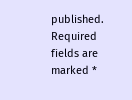published. Required fields are marked *